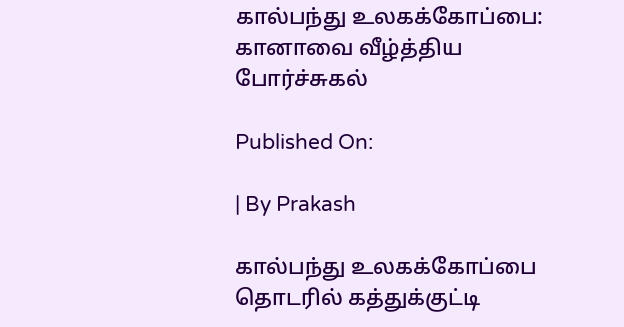கால்பந்து உலகக்கோப்பை: கானாவை வீழ்த்திய போர்ச்சுகல்

Published On:

| By Prakash

கால்பந்து உலகக்கோப்பை தொடரில் கத்துக்குட்டி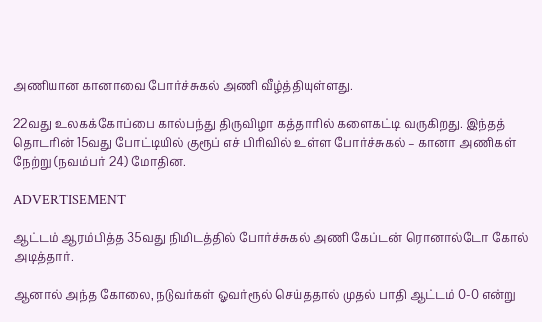அணியான கானாவை போர்ச்சுகல் அணி வீழ்த்தியுள்ளது.

22வது உலகக்கோப்பை கால்பந்து திருவிழா கத்தாரில் களைகட்டி வருகிறது. இந்தத் தொடரின் 15வது போட்டியில் குரூப் எச் பிரிவில் உள்ள போர்ச்சுகல் – கானா அணிகள் நேற்று (நவம்பர் 24) மோதின.

ADVERTISEMENT

ஆட்டம் ஆரம்பித்த 35வது நிமிடத்தில் போர்ச்சுகல் அணி கேப்டன் ரொனால்டோ கோல் அடித்தார்.

ஆனால் அந்த கோலை, நடுவர்கள் ஓவர்ரூல் செய்ததால் முதல் பாதி ஆட்டம் 0-0 என்று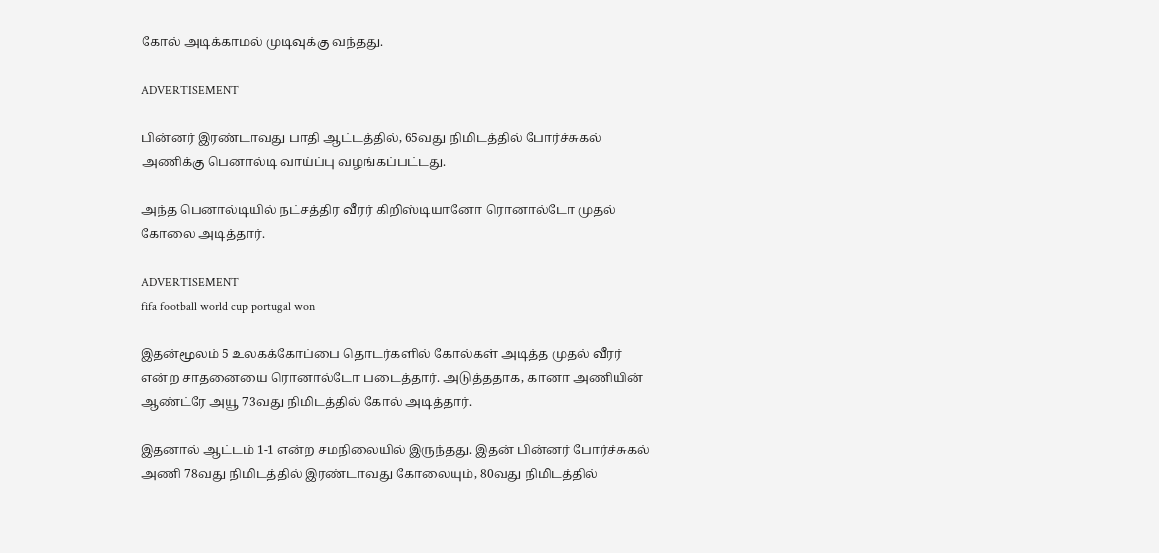கோல் அடிக்காமல் முடிவுக்கு வந்தது.

ADVERTISEMENT

பின்னர் இரண்டாவது பாதி ஆட்டத்தில், 65வது நிமிடத்தில் போர்ச்சுகல் அணிக்கு பெனால்டி வாய்ப்பு வழங்கப்பட்டது.

அந்த பெனால்டியில் நட்சத்திர வீரர் கிறிஸ்டியானோ ரொனால்டோ முதல் கோலை அடித்தார்.

ADVERTISEMENT
fifa football world cup portugal won

இதன்மூலம் 5 உலகக்கோப்பை தொடர்களில் கோல்கள் அடித்த முதல் வீரர் என்ற சாதனையை ரொனால்டோ படைத்தார். அடுத்ததாக, கானா அணியின் ஆண்ட்ரே அயூ 73வது நிமிடத்தில் கோல் அடித்தார்.

இதனால் ஆட்டம் 1-1 என்ற சமநிலையில் இருந்தது. இதன் பின்னர் போர்ச்சுகல் அணி 78வது நிமிடத்தில் இரண்டாவது கோலையும், 80வது நிமிடத்தில்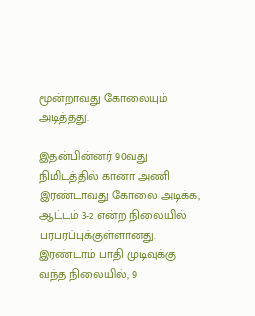மூன்றாவது கோலையும் அடித்தது.

இதன்பின்னர் 90வது நிமிடத்தில் கானா அணி இரண்டாவது கோலை அடிக்க, ஆட்டம் 3-2 என்ற நிலையில் பரபரப்புக்குள்ளானது. இரண்டாம் பாதி முடிவுக்கு வந்த நிலையில், 9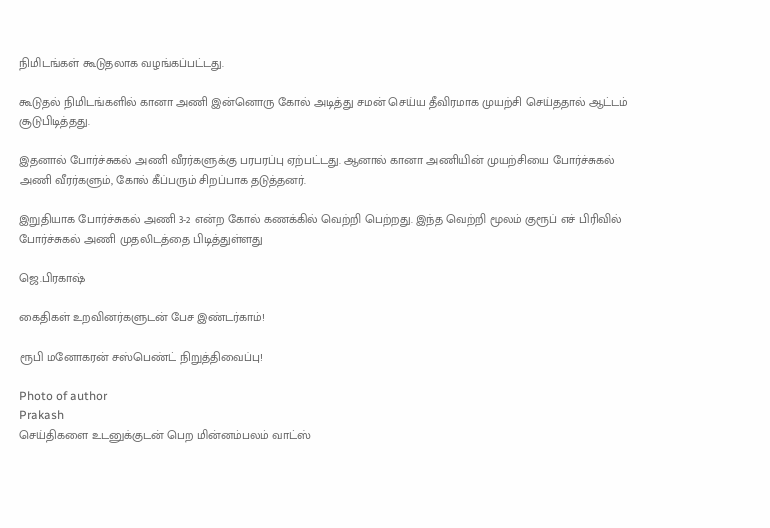நிமிடங்கள் கூடுதலாக வழங்கப்பட்டது.

கூடுதல் நிமிடங்களில் கானா அணி இன்னொரு கோல் அடித்து சமன் செய்ய தீவிரமாக முயற்சி செய்ததால் ஆட்டம் சூடுபிடித்தது.

இதனால் போர்ச்சுகல் அணி வீரர்களுக்கு பரபரப்பு ஏற்பட்டது. ஆனால் கானா அணியின் முயற்சியை போர்ச்சுகல் அணி வீரர்களும், கோல் கீப்பரும் சிறப்பாக தடுத்தனர்.

இறுதியாக போர்ச்சுகல் அணி 3-2 என்ற கோல் கணக்கில் வெற்றி பெற்றது. இந்த வெற்றி மூலம் குரூப் எச் பிரிவில் போர்ச்சுகல் அணி முதலிடத்தை பிடித்துள்ளது

ஜெ.பிரகாஷ்

கைதிகள் உறவினர்களுடன் பேச இண்டர்காம்!

ரூபி மனோகரன் சஸ்பெண்ட் நிறுத்திவைப்பு!

Photo of author
Prakash
செய்திகளை உடனுக்குடன் பெற மின்னம்பலம் வாட்ஸ்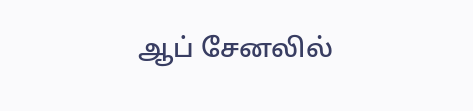ஆப் சேனலில்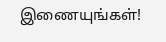இணையுங்கள்!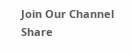Join Our Channel
Share